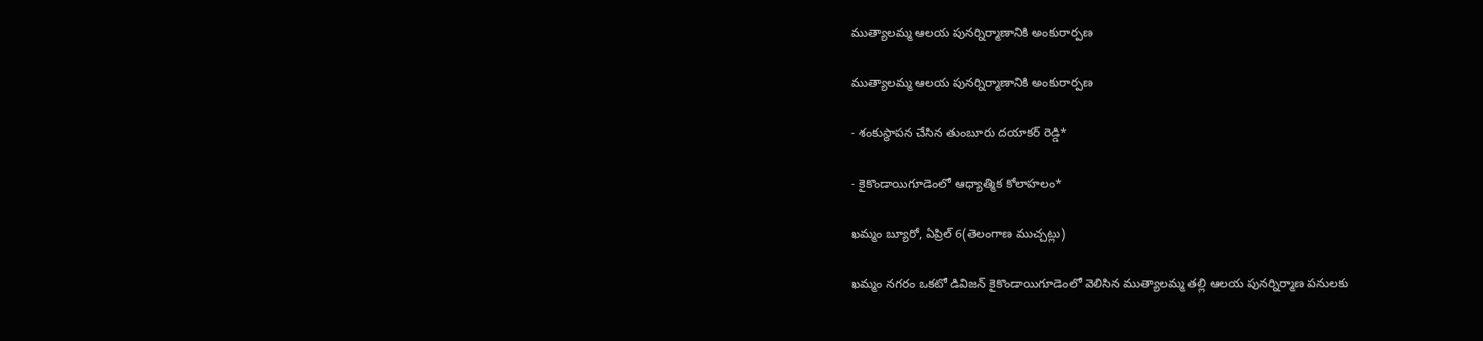ముత్యాలమ్మ ఆలయ పునర్నిర్మాణానికి అంకురార్పణ

ముత్యాలమ్మ ఆలయ పునర్నిర్మాణానికి అంకురార్పణ

- శంకుస్థాపన చేసిన తుంబూరు దయాకర్ రెడ్డి*

- కైకొండాయిగూడెంలో ఆధ్యాత్మిక కోలాహలం*

ఖమ్మం బ్యూరో, ఏప్రిల్ 6(తెలంగాణ ముచ్చట్లు)

ఖమ్మం నగరం ఒకటో డివిజన్ కైకొండాయిగూడెంలో వెలిసిన ముత్యాలమ్మ తల్లి ఆలయ పునర్నిర్మాణ పనులకు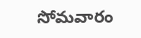సోమవారం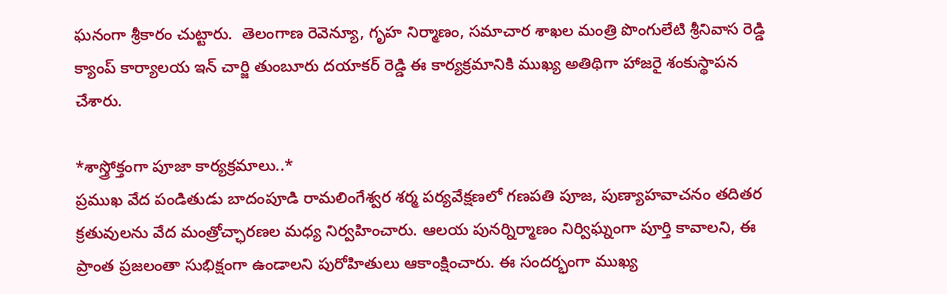ఘనంగా శ్రీకారం చుట్టారు.  తెలంగాణ రెవెన్యూ, గృహ నిర్మాణం, సమాచార శాఖల మంత్రి పొంగులేటి శ్రీనివాస రెడ్డి క్యాంప్ కార్యాలయ ఇన్ చార్జి తుంబూరు దయాకర్ రెడ్డి ఈ కార్యక్రమానికి ముఖ్య అతిథిగా హాజరై శంకుస్థాపన చేశారు.

*శాస్త్రోక్తంగా పూజా కార్యక్రమాలు..*
ప్రముఖ వేద పండితుడు బాదంపూడి రామలింగేశ్వర శర్మ పర్యవేక్షణలో గణపతి పూజ, పుణ్యాహవాచనం తదితర క్రతువులను వేద మంత్రోచ్ఛారణల మధ్య నిర్వహించారు. ఆలయ పునర్నిర్మాణం నిర్విఘ్నంగా పూర్తి కావాలని, ఈ ప్రాంత ప్రజలంతా సుభిక్షంగా ఉండాలని పురోహితులు ఆకాంక్షించారు. ఈ సందర్భంగా ముఖ్య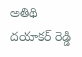అతిథి దయాకర్ రెడ్డి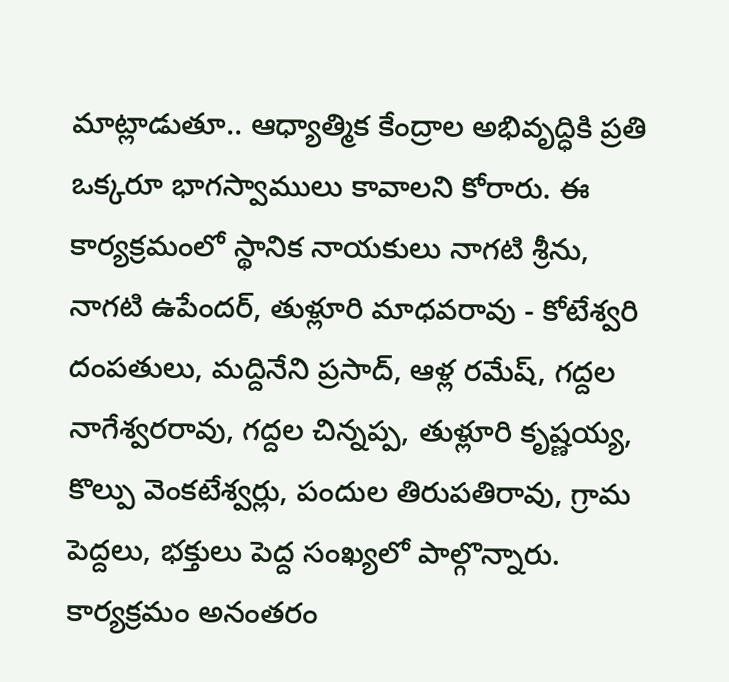మాట్లాడుతూ.. ఆధ్యాత్మిక కేంద్రాల అభివృద్ధికి ప్రతి ఒక్కరూ భాగస్వాములు కావాలని కోరారు. ఈ కార్యక్రమంలో స్థానిక నాయకులు నాగటి శ్రీను, నాగటి ఉపేందర్, తుళ్లూరి మాధవరావు - కోటేశ్వరి దంపతులు, మద్దినేని ప్రసాద్, ఆళ్ల రమేష్, గద్దల నాగేశ్వరరావు, గద్దల చిన్నప్ప, తుళ్లూరి కృష్ణయ్య, కొల్పు వెంకటేశ్వర్లు, పందుల తిరుపతిరావు, గ్రామ పెద్దలు, భక్తులు పెద్ద సంఖ్యలో పాల్గొన్నారు. కార్యక్రమం అనంతరం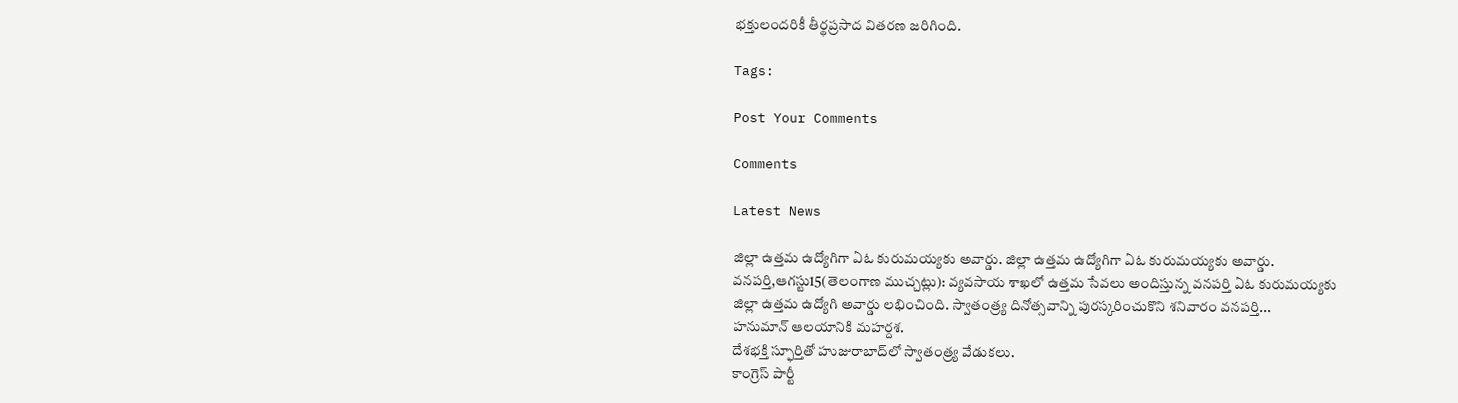భక్తులందరికీ తీర్థప్రసాద వితరణ జరిగింది.

Tags:

Post Your Comments

Comments

Latest News

జిల్లా ఉత్తమ ఉద్యోగిగా ఏఓ కురుమయ్యకు అవార్డు. జిల్లా ఉత్తమ ఉద్యోగిగా ఏఓ కురుమయ్యకు అవార్డు.
వనపర్తి,ఆగస్టు15(తెలంగాణ ముచ్చట్లు): వ్యవసాయ శాఖలో ఉత్తమ సేవలు అందిస్తున్న వనపర్తి ఏఓ కురుమయ్యకు జిల్లా ఉత్తమ ఉద్యోగి అవార్డు లభించింది. స్వాతంత్ర్య దినోత్సవాన్ని పురస్కరించుకొని శనివారం వనపర్తి...
హనుమాన్ ఆలయానికి మహర్దశ.
దేశభక్తి స్ఫూర్తితో హుజురాబాద్‌లో స్వాతంత్ర్య వేడుకలు.
కాంగ్రెస్ పార్టీ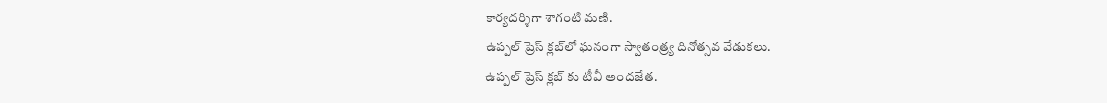కార్యదర్శిగా శాగంటి మణి.
ఉప్పల్ ప్రెస్ క్లబ్‌లో ఘనంగా స్వాతంత్ర్య దినోత్సవ వేడుకలు.
ఉప్పల్ ప్రెస్ క్లబ్‌ కు టీవీ అందజేత.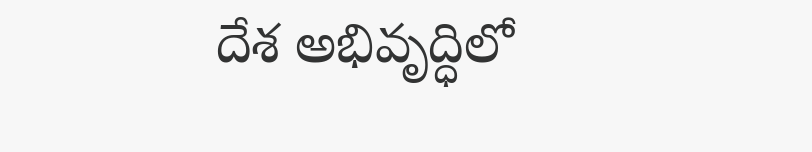దేశ అభివృద్ధిలో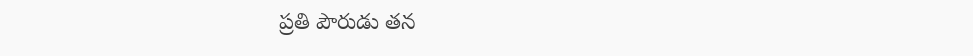ప్రతి పౌరుడు తన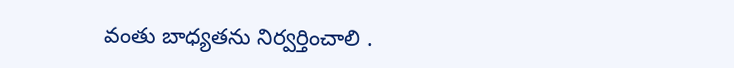వంతు బాధ్యతను నిర్వర్తించాలి .